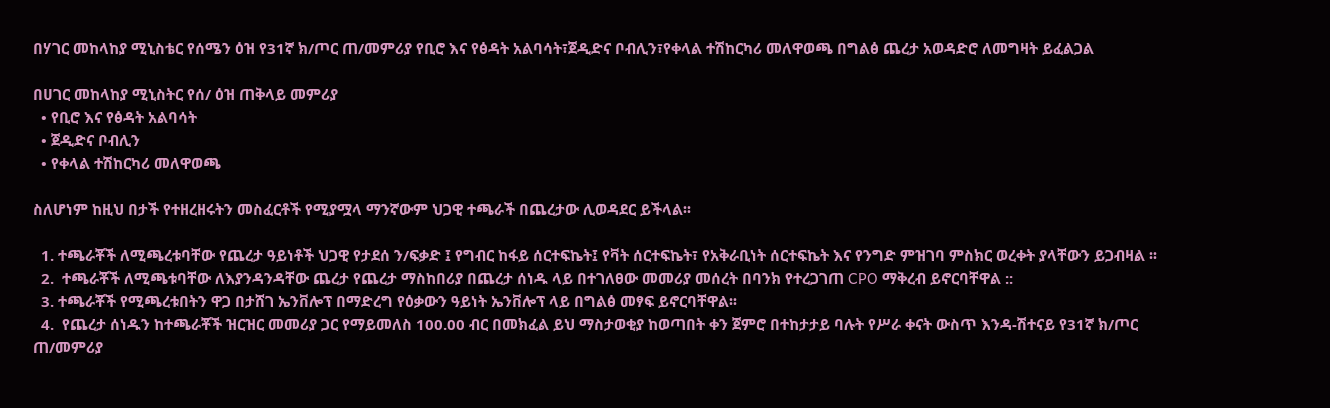በሃገር መከላከያ ሚኒስቴር የሰሜን ዕዝ የ31ኛ ክ/ጦር ጠ/መምሪያ የቢሮ እና የፅዳት አልባሳት፣ጀዲድና ቦብሊን፣የቀላል ተሽከርካሪ መለዋወጫ በግልፅ ጨረታ አወዳድሮ ለመግዛት ይፈልጋል

በሀገር መከላከያ ሚኒስትር የሰ/ ዕዝ ጠቅላይ መምሪያ
  • የቢሮ እና የፅዳት አልባሳት
  • ጀዲድና ቦብሊን
  • የቀላል ተሽከርካሪ መለዋወጫ

ስለሆነም ከዚህ በታች የተዘረዘሩትን መስፈርቶች የሚያሟላ ማንኛውም ህጋዊ ተጫራች በጨረታው ሊወዳደር ይችላል፡፡

  1. ተጫራቾች ለሚጫረቱባቸው የጨረታ ዓይነቶች ህጋዊ የታደሰ ን/ፍቃድ ፤ የግብር ከፋይ ሰርተፍኬት፤ የቫት ሰርተፍኬት፣ የአቅራቢነት ሰርተፍኬት እና የንግድ ምዝገባ ምስክር ወረቀት ያላቸውን ይጋብዛል ፡፡
  2.  ተጫራቾች ለሚጫቱባቸው ለእያንዳንዳቸው ጨረታ የጨረታ ማስከበሪያ በጨረታ ሰነዱ ላይ በተገለፀው መመሪያ መሰረት በባንክ የተረጋገጠ CPO ማቅረብ ይኖርባቸዋል ::
  3. ተጫራቾች የሚጫረቱበትን ዋጋ በታሸገ ኤንቨሎፕ በማድረግ የዕቃውን ዓይነት ኤንቨሎፕ ላይ በግልፅ መፃፍ ይኖርባቸዋል፡፡
  4.  የጨረታ ሰነዱን ከተጫራቾች ዝርዝር መመሪያ ጋር የማይመለስ 100.00 ብር በመክፈል ይህ ማስታወቂያ ከወጣበት ቀን ጀምሮ በተከታታይ ባሉት የሥራ ቀናት ውስጥ እንዳ-ሽተናይ የ31ኛ ክ/ጦር ጠ/መምሪያ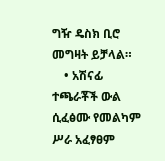ግዥ ዴስክ ቢሮ መግዛት ይቻላል።
    • አሽናፊ ተጫራቾች ውል ሲፈፅሙ የመልካም ሥራ አፈፃፀም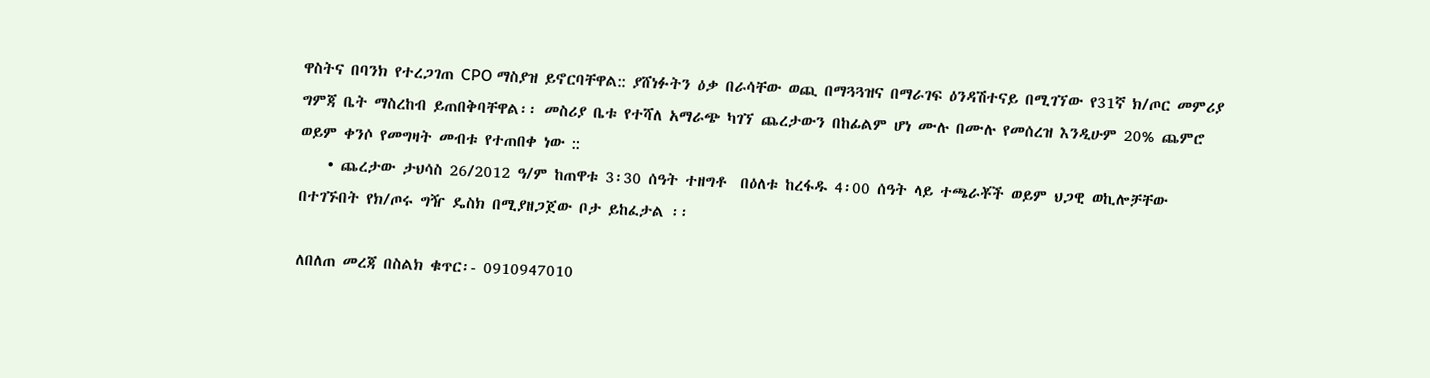ዋስትና በባንክ የተረጋገጠ CPO ማስያዝ ይኖርባቸዋል:: ያሸነፉትን ዕቃ በራሳቸው ወጪ በማጓጓዝና በማራገፍ ዕንዳሽተናይ በሚገኘው የ31ኛ ክ/ጦር መምሪያ ግምጃ ቤት ማስረከብ ይጠበቅባቸዋል፡፡ መስሪያ ቤቱ የተሻለ አማራጭ ካገኘ ጨረታውን በከፊልም ሆነ ሙሉ በሙሉ የመሰረዝ እንዲሁም 20% ጨምሮ ወይም ቀንሶ የመግዛት መብቱ የተጠበቀ ነው ::
    • ጨረታው ታህሳስ 26/2012 ዓ/ም ከጠዋቱ 3፡30 ሰዓት ተዘግቶ  በዕለቱ ከረፋዱ 4፡00 ሰዓት ላይ ተጫራቾች ወይም ህጋዊ ወኪሎቻቸው በተገኙበት የክ/ጦሩ ግዥ ዴስክ በሚያዘጋጀው ቦታ ይከፈታል ፡፡

ለበለጠ መረጃ በስልክ ቁጥር፡- 0910947010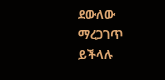ደውለው ማረጋገጥ ይችላሉ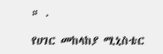። .

የሀገር መከላከያ ሚኒስቴር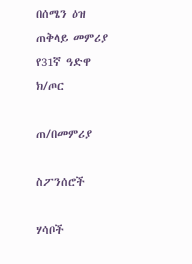በሰሜን ዕዝ ጠቅላይ መምሪያ የ31ኛ ዓድዋ ክ/ጦር

ጠ/በመምሪያ

ስፖንሰሮች

ሃሳቦች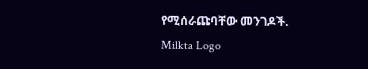የሚሰራጩባቸው መንገዶች.
Milkta Logo